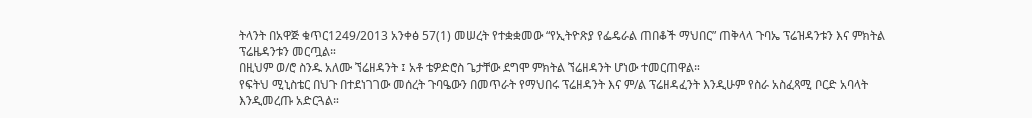ትላንት በአዋጅ ቁጥር1249/2013 አንቀፅ 57(1) መሠረት የተቋቋመው “የኢትዮጽያ የፌዴራል ጠበቆች ማህበር” ጠቅላላ ጉባኤ ፕሬዝዳንቱን እና ምክትል ፕሬዜዳንቱን መርጧል።
በዚህም ወ/ሮ ስንዱ አለሙ ኘሬዘዳንት ፤ አቶ ቴዎድሮስ ጌታቸው ደግሞ ምክትል ኘሬዘዳንት ሆነው ተመርጠዋል።
የፍትህ ሚኒስቴር በህጉ በተደነገገው መሰረት ጉባዔውን በመጥራት የማህበሩ ፕሬዘዳንት እና ም/ል ፕሬዘዳፈንት እንዲሁም የስራ አስፈጻሚ ቦርድ አባላት እንዲመረጡ አድርጓል።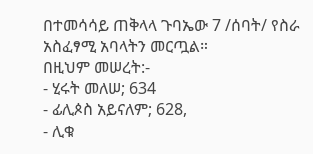በተመሳሳይ ጠቅላላ ጉባኤው 7 /ሰባት/ የስራ አስፈፃሚ አባላትን መርጧል።
በዚህም መሠረት:-
- ሂሩት መለሠ; 634
- ፊሊጶስ አይናለም; 628,
- ሊቁ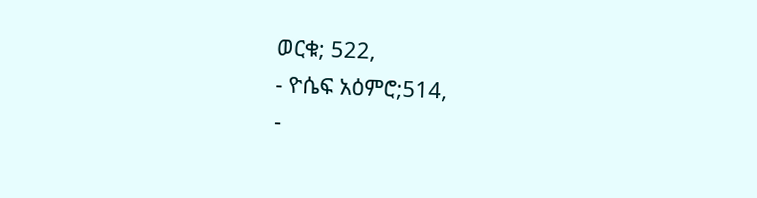ወርቁ; 522,
- ዮሴፍ አዕምሮ;514,
-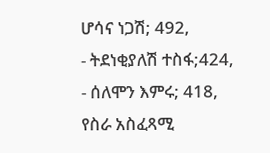ሆሳና ነጋሽ; 492,
- ትደነቂያለሽ ተስፋ;424,
- ሰለሞን እምሩ; 418,
የስራ አስፈጻሚ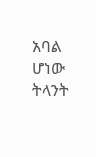አባል ሆነው ትላንት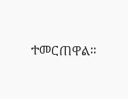ተመርጠዋል።